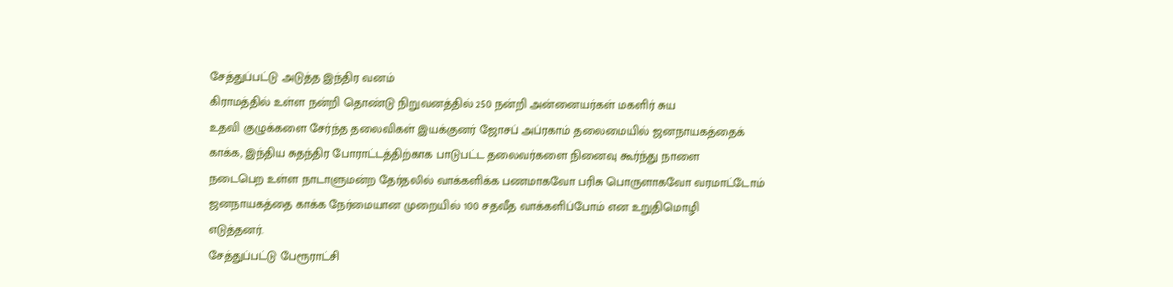சேத்துப்பட்டு அடுத்த இந்திர வனம்
கிராமத்தில் உள்ள நன்றி தொண்டு நிறுவனத்தில் 250 நன்றி அன்னையர்கள் மகளிர் சுய
உதவி குழுக்களை சேர்ந்த தலைவிகள் இயக்குனர் ஜோசப் அப்ரகாம் தலைமையில் ஜனநாயகத்தைக்
காக்க, இந்திய சுதந்திர போராட்டத்திற்காக பாடுபட்ட தலைவர்களை நினைவு கூர்ந்து நாளை
நடைபெற உள்ள நாடாளுமன்ற தேர்தலில் வாக்களிக்க பணமாகவோ பரிசு பொருளாகவோ வரமாட்டோம்
ஜனநாயகத்தை காக்க நேர்மையான முறையில் 100 சதவீத வாக்களிப்போம் என உறுதிமொழி
எடுத்தனர்.
சேத்துப்பட்டு பேரூராட்சி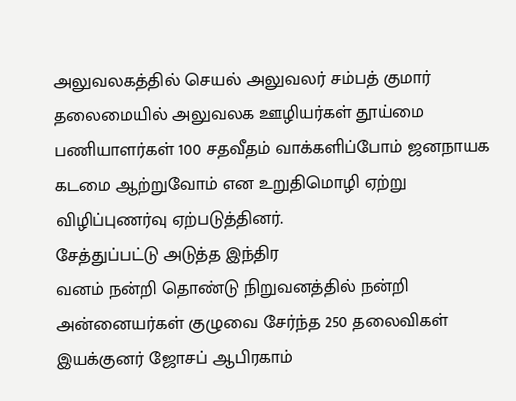அலுவலகத்தில் செயல் அலுவலர் சம்பத் குமார் தலைமையில் அலுவலக ஊழியர்கள் தூய்மை
பணியாளர்கள் 100 சதவீதம் வாக்களிப்போம் ஜனநாயக கடமை ஆற்றுவோம் என உறுதிமொழி ஏற்று
விழிப்புணர்வு ஏற்படுத்தினர்.
சேத்துப்பட்டு அடுத்த இந்திர
வனம் நன்றி தொண்டு நிறுவனத்தில் நன்றி அன்னையர்கள் குழுவை சேர்ந்த 250 தலைவிகள்
இயக்குனர் ஜோசப் ஆபிரகாம்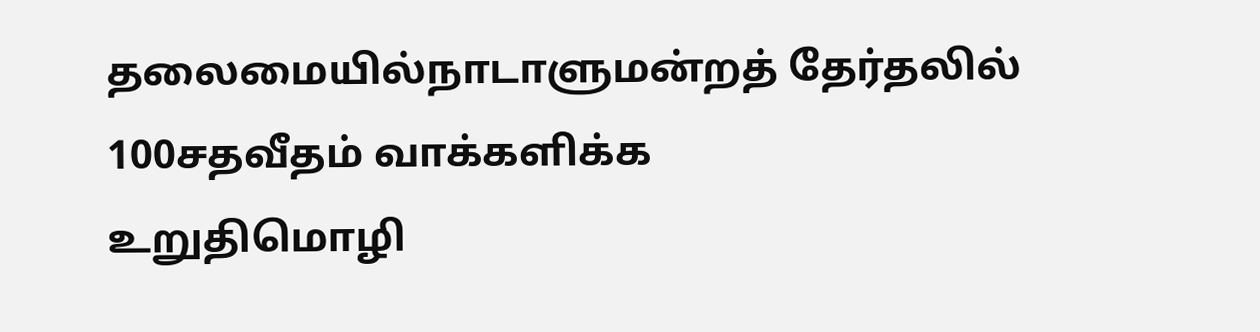தலைமையில்நாடாளுமன்றத் தேர்தலில் 100சதவீதம் வாக்களிக்க
உறுதிமொழி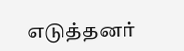எடுத்தனர்